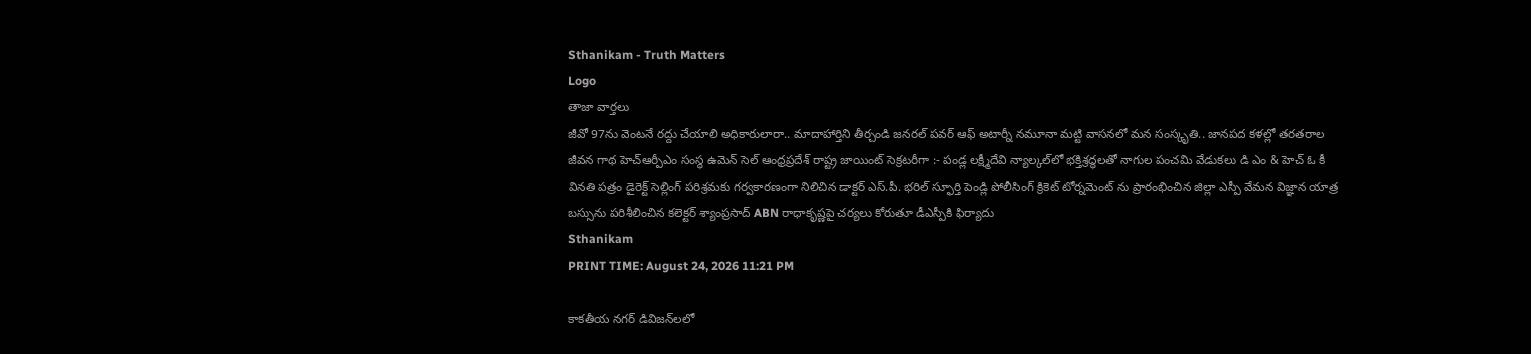Sthanikam - Truth Matters
Logo
తాజా వార్తలు
జీవో 97ను వెంటనే రద్దు చేయాలి అధికారులారా.. మాదాహార్తిని తీర్చండి జనరల్ పవర్ ఆఫ్ అటార్నీ నమూనా మట్టి వాసనలో మన సంస్కృతి.. జానపద కళల్లో తరతరాల జీవన గాథ హెచ్ఆర్పీఎం సంస్థ ఉమెన్ సెల్ ఆంధ్రప్రదేశ్ రాష్ట్ర జాయింట్ సెక్రటరీగా :- పండ్ల లక్ష్మీదేవి న్యాల్కల్‌లో భక్తిశ్రద్ధలతో నాగుల పంచమి వేడుకలు డి ఎం & హెచ్ ఓ కీ వినతి పత్రం డైరెక్ట్ సెల్లింగ్ పరిశ్రమకు గర్వకారణంగా నిలిచిన డాక్టర్ ఎస్.పీ. భరిల్ స్ఫూర్తి పెండ్లి పోలీసింగ్ క్రికెట్ టోర్నమెంట్ ను ప్రారంభించిన జిల్లా ఎస్పీ వేమన విజ్ఞాన యాత్ర బస్సును పరిశీలించిన కలెక్టర్ శ్యాంప్రసాద్ ABN రాధాకృష్ణపై చర్యలు కోరుతూ డీఎస్పీకి ఫిర్యాదు
Sthanikam
PRINT TIME: August 24, 2026 11:21 PM

కాకతీయ నగర్ డివిజన్‌లలో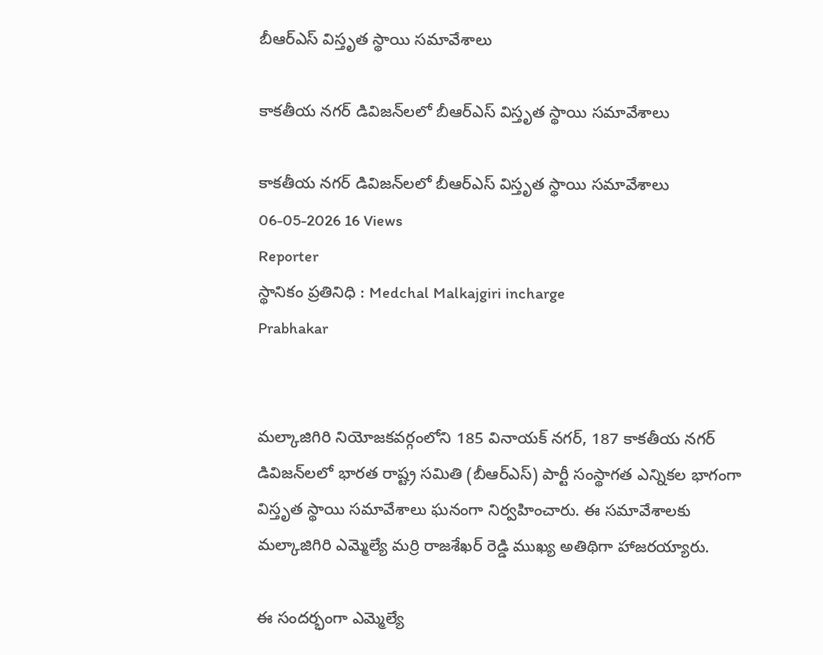బీఆర్ఎస్ విస్తృత స్థాయి సమావేశాలు

కాకతీయ నగర్ డివిజన్‌లలో బీఆర్ఎస్ విస్తృత స్థాయి సమావేశాలు

కాకతీయ నగర్ డివిజన్‌లలో బీఆర్ఎస్ విస్తృత స్థాయి సమావేశాలు
06-05-2026 16 Views
Reporter
స్థానికం ప్రతినిధి : Medchal Malkajgiri incharge
Prabhakar


మల్కాజిగిరి నియోజకవర్గంలోని 185 వినాయక్ నగర్, 187 కాకతీయ నగర్ డివిజన్‌లలో భారత రాష్ట్ర సమితి (బీఆర్ఎస్) పార్టీ సంస్థాగత ఎన్నికల భాగంగా విస్తృత స్థాయి సమావేశాలు ఘనంగా నిర్వహించారు. ఈ సమావేశాలకు మల్కాజిగిరి ఎమ్మెల్యే మర్రి రాజశేఖర్ రెడ్డి ముఖ్య అతిథిగా హాజరయ్యారు.

ఈ సందర్భంగా ఎమ్మెల్యే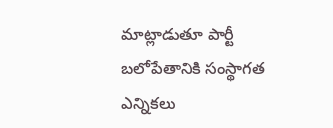మాట్లాడుతూ పార్టీ బలోపేతానికి సంస్థాగత ఎన్నికలు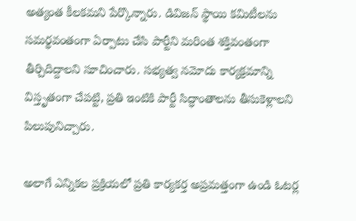అత్యంత కీలకమని పేర్కొన్నారు. డివిజన్ స్థాయి కమిటీలను సమర్థవంతంగా ఏర్పాటు చేసి పార్టీని మరింత శక్తివంతంగా తీర్చిదిద్దాలని సూచించారు. సభ్యత్వ నమోదు కార్యక్రమాన్ని విస్తృతంగా చేపట్టి, ప్రతి ఇంటికి పార్టీ సిద్ధాంతాలను తీసుకెళ్లాలని పిలుపునిచ్చారు.

అలాగే ఎన్నికల ప్రక్రియలో ప్రతి కార్యకర్త అప్రమత్తంగా ఉండి ఓటర్ల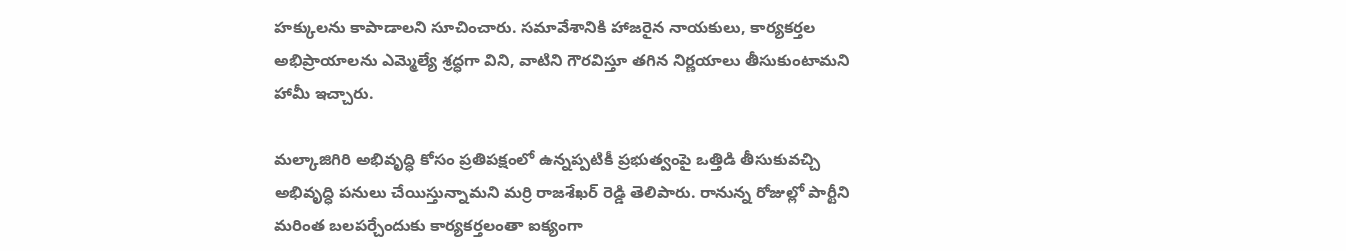హక్కులను కాపాడాలని సూచించారు. సమావేశానికి హాజరైన నాయకులు, కార్యకర్తల అభిప్రాయాలను ఎమ్మెల్యే శ్రద్ధగా విని, వాటిని గౌరవిస్తూ తగిన నిర్ణయాలు తీసుకుంటామని హామీ ఇచ్చారు.

మల్కాజిగిరి అభివృద్ధి కోసం ప్రతిపక్షంలో ఉన్నప్పటికీ ప్రభుత్వంపై ఒత్తిడి తీసుకువచ్చి అభివృద్ధి పనులు చేయిస్తున్నామని మర్రి రాజశేఖర్ రెడ్డి తెలిపారు. రానున్న రోజుల్లో పార్టీని మరింత బలపర్చేందుకు కార్యకర్తలంతా ఐక్యంగా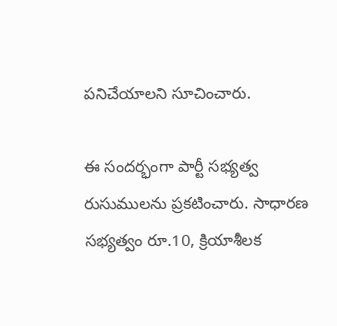పనిచేయాలని సూచించారు.

ఈ సందర్భంగా పార్టీ సభ్యత్వ రుసుములను ప్రకటించారు. సాధారణ సభ్యత్వం రూ.10, క్రియాశీలక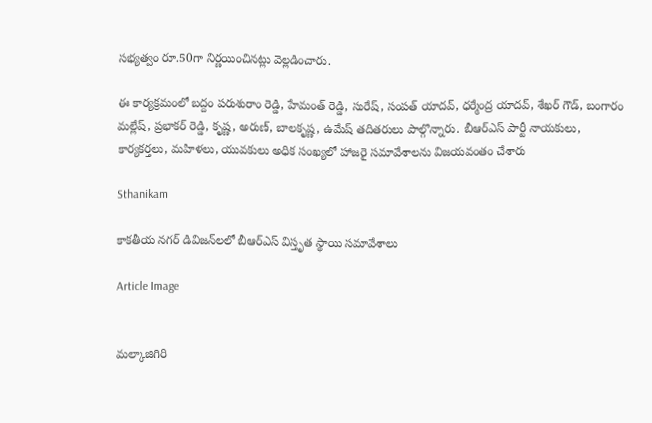సభ్యత్వం రూ.50గా నిర్ణయించినట్లు వెల్లడించారు.

ఈ కార్యక్రమంలో బద్దం పరుశురాం రెడ్డి, హేమంత్ రెడ్డి, సురేష్, సంపత్ యాదవ్, ధర్మేంద్ర యాదవ్, శేఖర్ గౌడ్, బంగారం మల్లేష్, ప్రభాకర్ రెడ్డి, కృష్ణ, అరుణ్, బాలకృష్ణ, ఉమేష్ తదితరులు పాల్గొన్నారు. బీఆర్ఎస్ పార్టీ నాయకులు, కార్యకర్తలు, మహిళలు, యువకులు అధిక సంఖ్యలో హాజరై సమావేశాలను విజయవంతం చేశారు

Sthanikam

కాకతీయ నగర్ డివిజన్‌లలో బీఆర్ఎస్ విస్తృత స్థాయి సమావేశాలు

Article Image


మల్కాజిగిరి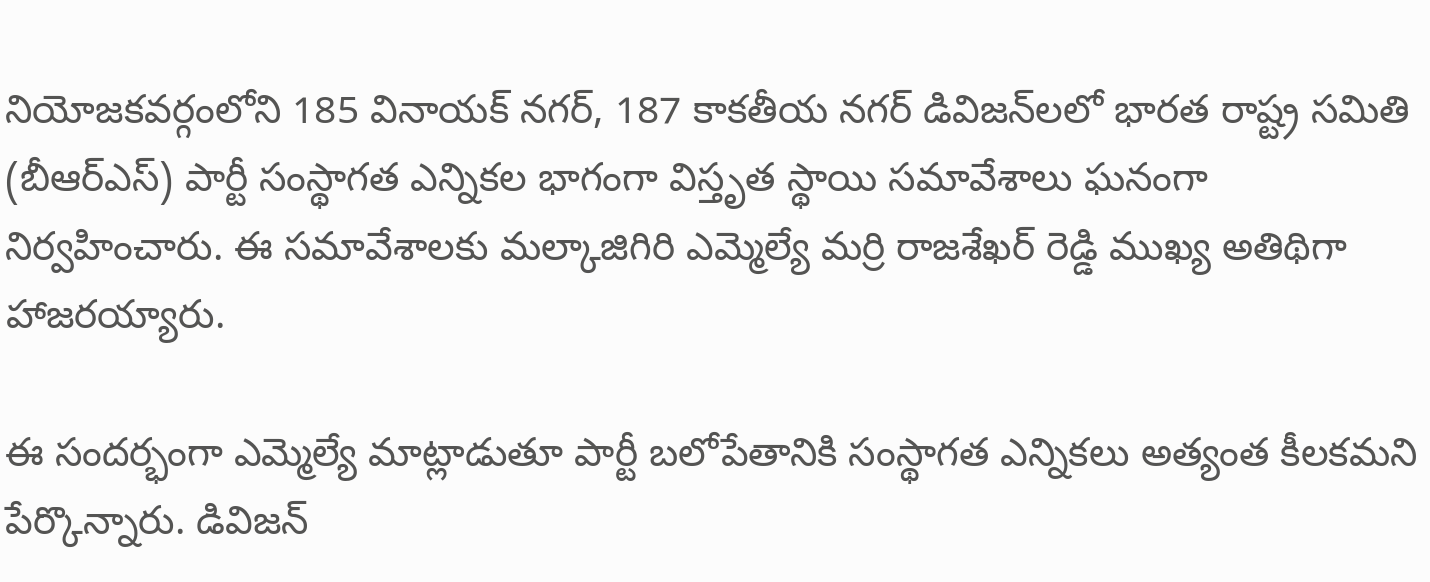నియోజకవర్గంలోని 185 వినాయక్ నగర్, 187 కాకతీయ నగర్ డివిజన్‌లలో భారత రాష్ట్ర సమితి (బీఆర్ఎస్) పార్టీ సంస్థాగత ఎన్నికల భాగంగా విస్తృత స్థాయి సమావేశాలు ఘనంగా నిర్వహించారు. ఈ సమావేశాలకు మల్కాజిగిరి ఎమ్మెల్యే మర్రి రాజశేఖర్ రెడ్డి ముఖ్య అతిథిగా హాజరయ్యారు.

ఈ సందర్భంగా ఎమ్మెల్యే మాట్లాడుతూ పార్టీ బలోపేతానికి సంస్థాగత ఎన్నికలు అత్యంత కీలకమని పేర్కొన్నారు. డివిజన్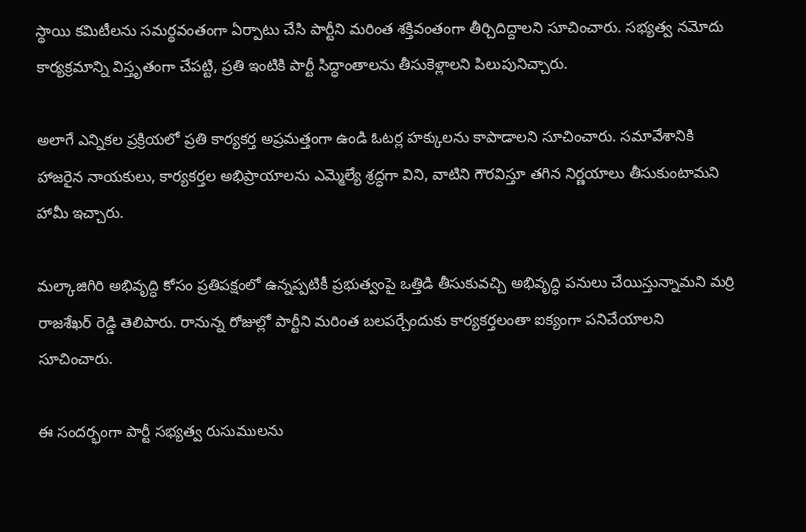స్థాయి కమిటీలను సమర్థవంతంగా ఏర్పాటు చేసి పార్టీని మరింత శక్తివంతంగా తీర్చిదిద్దాలని సూచించారు. సభ్యత్వ నమోదు కార్యక్రమాన్ని విస్తృతంగా చేపట్టి, ప్రతి ఇంటికి పార్టీ సిద్ధాంతాలను తీసుకెళ్లాలని పిలుపునిచ్చారు.

అలాగే ఎన్నికల ప్రక్రియలో ప్రతి కార్యకర్త అప్రమత్తంగా ఉండి ఓటర్ల హక్కులను కాపాడాలని సూచించారు. సమావేశానికి హాజరైన నాయకులు, కార్యకర్తల అభిప్రాయాలను ఎమ్మెల్యే శ్రద్ధగా విని, వాటిని గౌరవిస్తూ తగిన నిర్ణయాలు తీసుకుంటామని హామీ ఇచ్చారు.

మల్కాజిగిరి అభివృద్ధి కోసం ప్రతిపక్షంలో ఉన్నప్పటికీ ప్రభుత్వంపై ఒత్తిడి తీసుకువచ్చి అభివృద్ధి పనులు చేయిస్తున్నామని మర్రి రాజశేఖర్ రెడ్డి తెలిపారు. రానున్న రోజుల్లో పార్టీని మరింత బలపర్చేందుకు కార్యకర్తలంతా ఐక్యంగా పనిచేయాలని సూచించారు.

ఈ సందర్భంగా పార్టీ సభ్యత్వ రుసుములను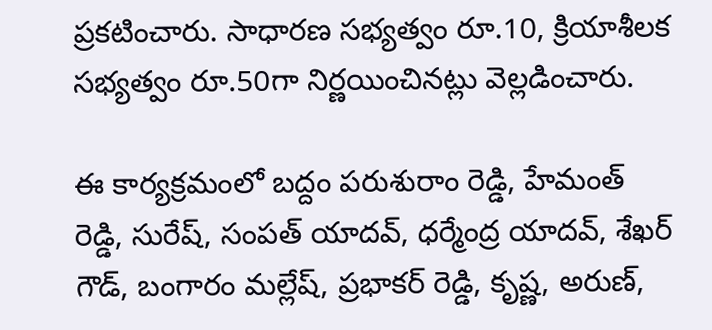ప్రకటించారు. సాధారణ సభ్యత్వం రూ.10, క్రియాశీలక సభ్యత్వం రూ.50గా నిర్ణయించినట్లు వెల్లడించారు.

ఈ కార్యక్రమంలో బద్దం పరుశురాం రెడ్డి, హేమంత్ రెడ్డి, సురేష్, సంపత్ యాదవ్, ధర్మేంద్ర యాదవ్, శేఖర్ గౌడ్, బంగారం మల్లేష్, ప్రభాకర్ రెడ్డి, కృష్ణ, అరుణ్,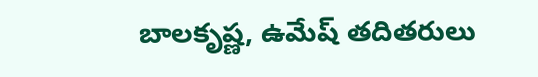బాలకృష్ణ, ఉమేష్ తదితరులు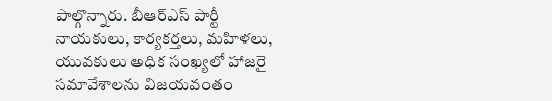పాల్గొన్నారు. బీఆర్ఎస్ పార్టీ నాయకులు, కార్యకర్తలు, మహిళలు, యువకులు అధిక సంఖ్యలో హాజరై సమావేశాలను విజయవంతం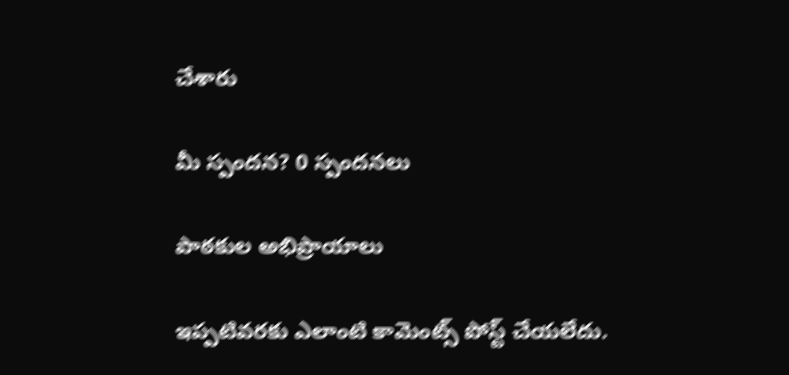చేశారు

మీ స్పందన? 0 స్పందనలు

పాఠకుల అభిప్రాయాలు

ఇప్పటివరకు ఎలాంటి కామెంట్స్ పోస్ట్ చేయలేదు.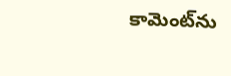కామెంట్‌ను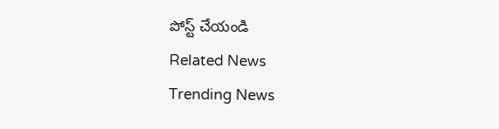పోస్ట్ చేయండి
Related News
Trending News